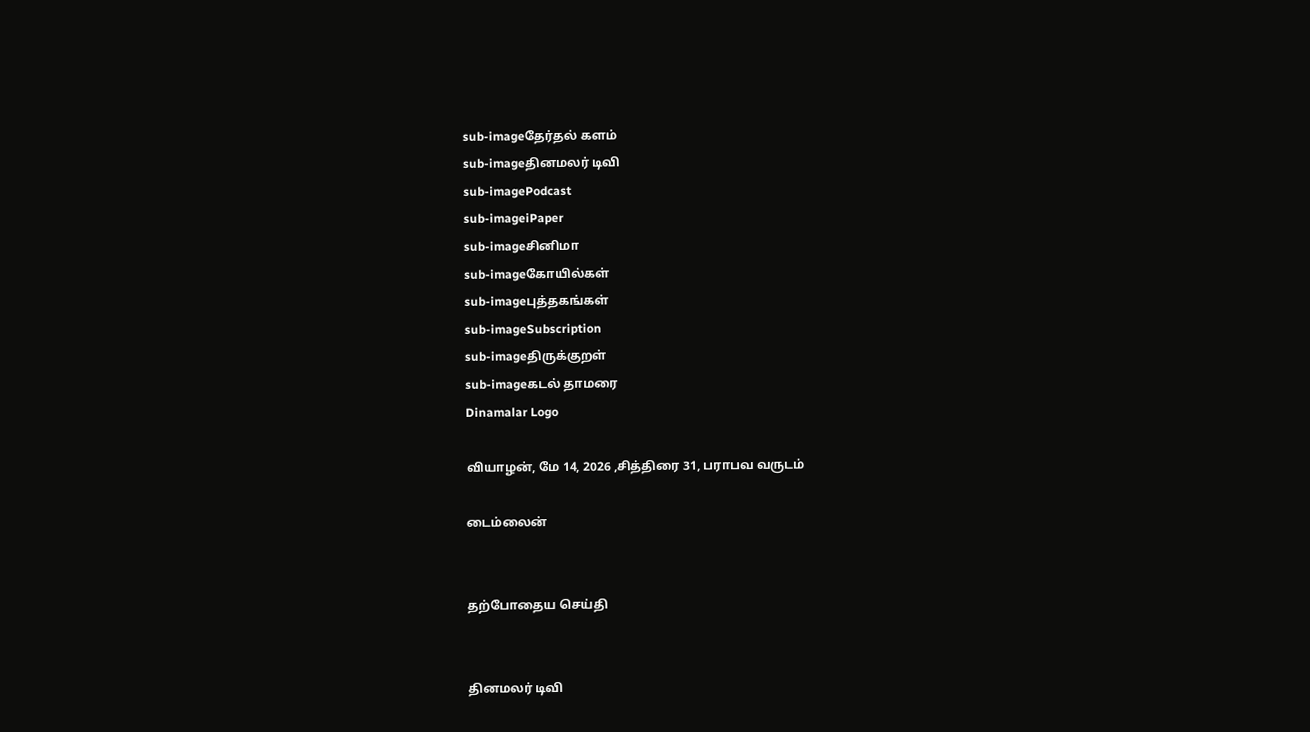sub-imageதேர்தல் களம்
sub-imageதினமலர் டிவி
sub-imagePodcast
sub-imageiPaper
sub-imageசினிமா
sub-imageகோயில்கள்
sub-imageபுத்தகங்கள்
sub-imageSubscription
sub-imageதிருக்குறள்
sub-imageகடல் தாமரை
Dinamalar Logo

வியாழன், மே 14, 2026 ,சித்திரை 31, பராபவ வருடம்

டைம்லைன்


தற்போதைய செய்தி


தினமலர் டிவி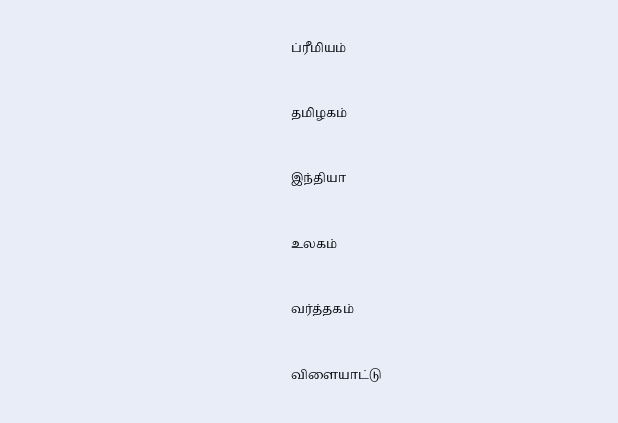ப்ரீமியம்


தமிழகம்


இந்தியா


உலகம்


வர்த்தகம்


விளையாட்டு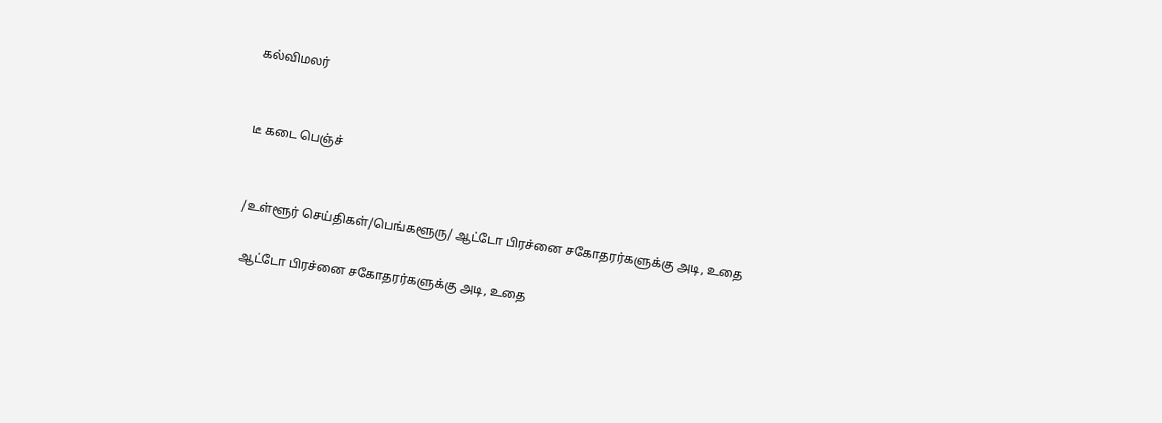கல்விமலர்


டீ கடை பெஞ்ச்


/உள்ளூர் செய்திகள்/பெங்களூரு/ ஆட்டோ பிரச்னை சகோதரர்களுக்கு அடி, உதை

 ஆட்டோ பிரச்னை சகோதரர்களுக்கு அடி, உதை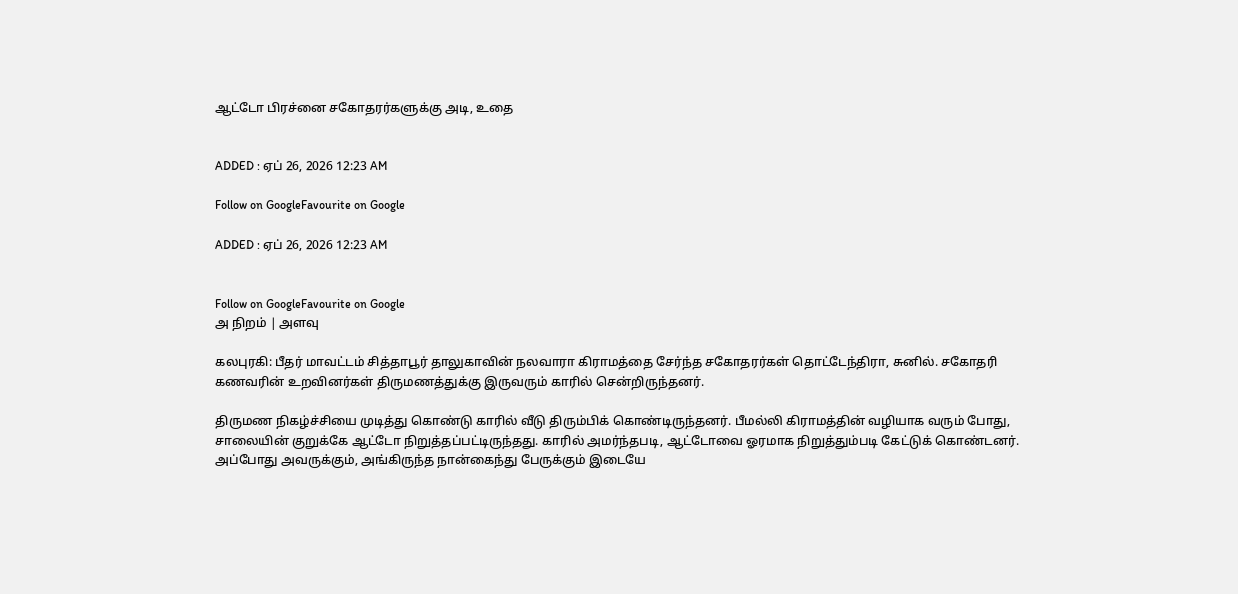ஆட்டோ பிரச்னை சகோதரர்களுக்கு அடி, உதை


ADDED : ஏப் 26, 2026 12:23 AM

Follow on GoogleFavourite on Google

ADDED : ஏப் 26, 2026 12:23 AM


Follow on GoogleFavourite on Google
அ நிறம் | அளவு

கலபுரகி: பீதர் மாவட்டம் சித்தாபூர் தாலுகாவின் நலவாரா கிராமத்தை சேர்ந்த சகோதரர்கள் தொட்டேந்திரா, சுனில். சகோதரி கணவரின் உறவினர்கள் திருமணத்துக்கு இருவரும் காரில் சென்றிருந்தனர்.

திருமண நிகழ்ச்சியை முடித்து கொண்டு காரில் வீடு திரும்பிக் கொண்டிருந்தனர். பீமல்லி கிராமத்தின் வழியாக வரும் போது, சாலையின் குறுக்கே ஆட்டோ நிறுத்தப்பட்டிருந்தது. காரில் அமர்ந்தபடி, ஆட்டோவை ஓரமாக நிறுத்தும்படி கேட்டுக் கொண்டனர். அப்போது அவருக்கும், அங்கிருந்த நான்கைந்து பேருக்கும் இடையே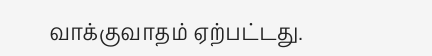வாக்குவாதம் ஏற்பட்டது.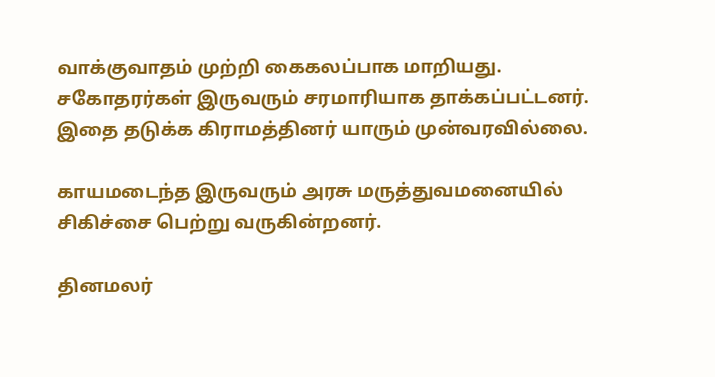வாக்குவாதம் முற்றி கைகலப்பாக மாறியது. சகோதரர்கள் இருவரும் சரமாரியாக தாக்கப்பட்டனர். இதை தடுக்க கிராமத்தினர் யாரும் முன்வரவில்லை.

காயமடைந்த இருவரும் அரசு மருத்துவமனையில் சிகிச்சை பெற்று வருகின்றனர்.

தினமலர்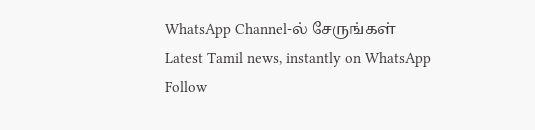WhatsApp Channel-ல் சேருங்கள்
Latest Tamil news, instantly on WhatsApp
Follow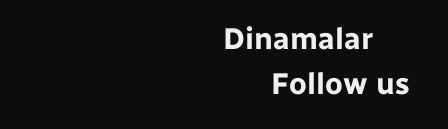Dinamalar
      Follow us